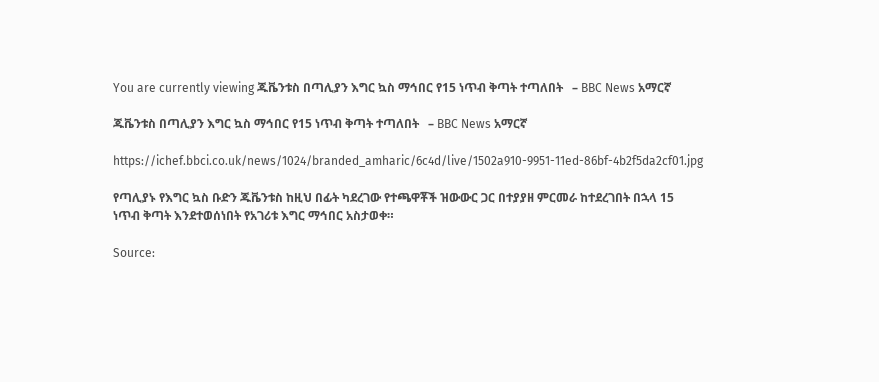You are currently viewing ጁቬንቱስ በጣሊያን እግር ኳስ ማኅበር የ15 ነጥብ ቅጣት ተጣለበት   – BBC News አማርኛ

ጁቬንቱስ በጣሊያን እግር ኳስ ማኅበር የ15 ነጥብ ቅጣት ተጣለበት   – BBC News አማርኛ

https://ichef.bbci.co.uk/news/1024/branded_amharic/6c4d/live/1502a910-9951-11ed-86bf-4b2f5da2cf01.jpg

የጣሊያኑ የእግር ኳስ ቡድን ጁቬንቱስ ከዚህ በፊት ካደረገው የተጫዋቾች ዝውውር ጋር በተያያዘ ምርመራ ከተደረገበት በኋላ 15 ነጥብ ቅጣት እንደተወሰነበት የአገሪቱ እግር ማኅበር አስታወቀ።

Source: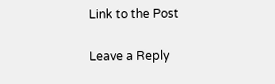Link to the Post

Leave a Reply